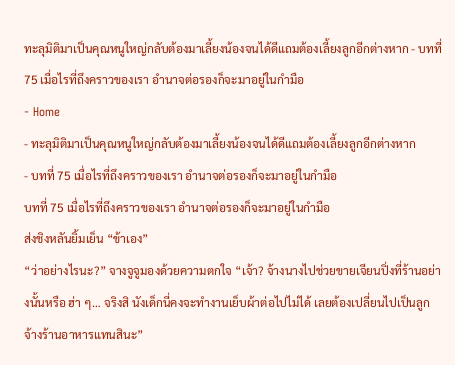ทะลุมิติมาเป็นคุณหนูใหญ่กลับต้องมาเลี้ยงน้องจนได้ดีแถมต้องเลี้ยงลูกอีกต่างหาก - บทที่ 75 เมื่อไรที่ถึงคราวของเรา อำนาจต่อรองก็จะมาอยู่ในกำมือ
- Home
- ทะลุมิติมาเป็นคุณหนูใหญ่กลับต้องมาเลี้ยงน้องจนได้ดีแถมต้องเลี้ยงลูกอีกต่างหาก
- บทที่ 75 เมื่อไรที่ถึงคราวของเรา อำนาจต่อรองก็จะมาอยู่ในกำมือ
บทที่ 75 เมื่อไรที่ถึงคราวของเรา อำนาจต่อรองก็จะมาอยู่ในกำมือ
ส่งชิงหลันยิ้มเย็น “ข้าเอง”
“ว่าอย่างไรนะ?” จางจูจูมองด้วยความตกใจ “เจ้า? จ้างนางไปช่วยขายเจียนปิ่งที่ร้านอย่างนั้นหรือ ฮ่า ๆ… จริงสิ นังเด็กนี่คงจะทำงานเย็บผ้าต่อไปไม่ได้ เลยต้องเปลี่ยนไปเป็นลูกจ้างร้านอาหารแทนสินะ”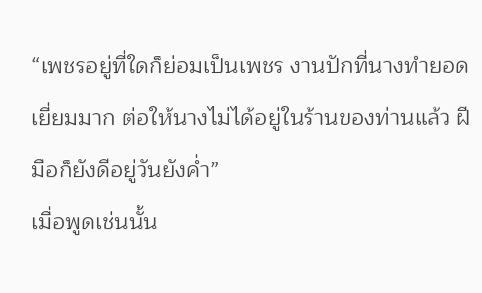“เพชรอยู่ที่ใดก็ย่อมเป็นเพชร งานปักที่นางทำยอดเยี่ยมมาก ต่อให้นางไม่ได้อยู่ในร้านของท่านแล้ว ฝีมือก็ยังดีอยู่วันยังค่ำ”
เมื่อพูดเช่นนั้น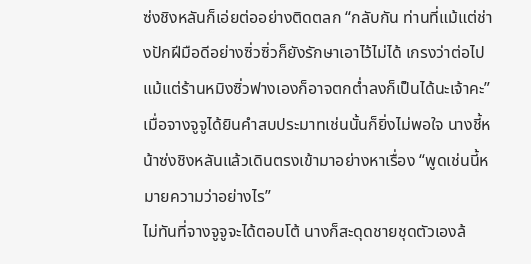ซ่งชิงหลันก็เอ่ยต่ออย่างติดตลก “กลับกัน ท่านที่แม้แต่ช่างปักฝีมือดีอย่างซิ่วซิ่วก็ยังรักษาเอาไว้ไม่ได้ เกรงว่าต่อไปแม้แต่ร้านหมิงซิ่วฟางเองก็อาจตกต่ำลงก็เป็นได้นะเจ้าคะ”
เมื่อจางจูจูได้ยินคำสบประมาทเช่นนั้นก็ยิ่งไม่พอใจ นางชี้หน้าซ่งชิงหลันแล้วเดินตรงเข้ามาอย่างหาเรื่อง “พูดเช่นนี้หมายความว่าอย่างไร”
ไม่ทันที่จางจูจูจะได้ตอบโต้ นางก็สะดุดชายชุดตัวเองล้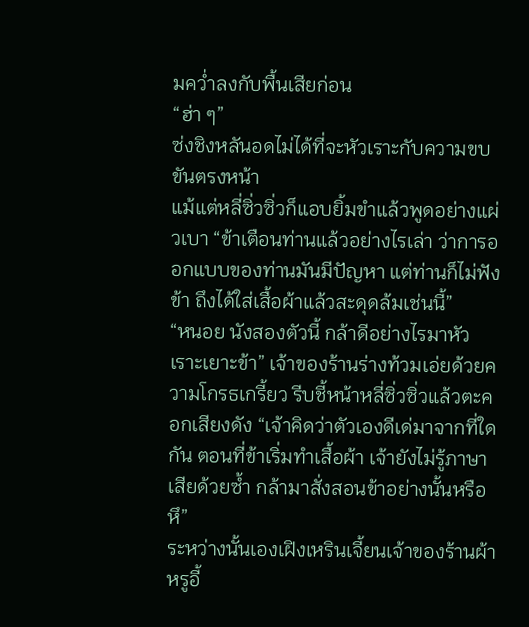มคว่ำลงกับพื้นเสียก่อน
“ฮ่า ๆ”
ซ่งชิงหลันอดไม่ได้ที่จะหัวเราะกับความขบขันตรงหน้า
แม้แต่หลี่ซิ่วซิ่วก็แอบยิ้มขำแล้วพูดอย่างแผ่วเบา “ข้าเตือนท่านแล้วอย่างไรเล่า ว่าการออกแบบของท่านมันมีปัญหา แต่ท่านก็ไม่ฟังข้า ถึงได้ใส่เสื้อผ้าแล้วสะดุดล้มเช่นนี้”
“หนอย นังสองตัวนี้ กล้าดีอย่างไรมาหัวเราะเยาะข้า” เจ้าของร้านร่างท้วมเอ่ยด้วยความโกรธเกรี้ยว รีบชี้หน้าหลี่ซิ่วซิ่วแล้วตะคอกเสียงดัง “เจ้าคิดว่าตัวเองดีเด่มาจากที่ใดกัน ตอนที่ข้าเริ่มทำเสื้อผ้า เจ้ายังไม่รู้ภาษาเสียด้วยซ้ำ กล้ามาสั่งสอนข้าอย่างนั้นหรือ หึ”
ระหว่างนั้นเองเฝิงเหรินเจี้ยนเจ้าของร้านผ้าหรูอี้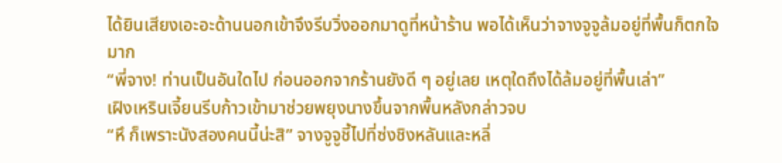ได้ยินเสียงเอะอะด้านนอกเข้าจึงรีบวิ่งออกมาดูที่หน้าร้าน พอได้เห็นว่าจางจูจูล้มอยู่ที่พื้นก็ตกใจมาก
“พี่จาง! ท่านเป็นอันใดไป ก่อนออกจากร้านยังดี ๆ อยู่เลย เหตุใดถึงได้ล้มอยู่ที่พื้นเล่า”
เฝิงเหรินเจี้ยนรีบก้าวเข้ามาช่วยพยุงนางขึ้นจากพื้นหลังกล่าวจบ
“หึ ก็เพราะนังสองคนนี้น่ะสิ” จางจูจูชี้ไปที่ซ่งชิงหลันและหลี่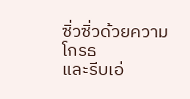ซิ่วซิ่วด้วยความโกรธ
และรีบเอ่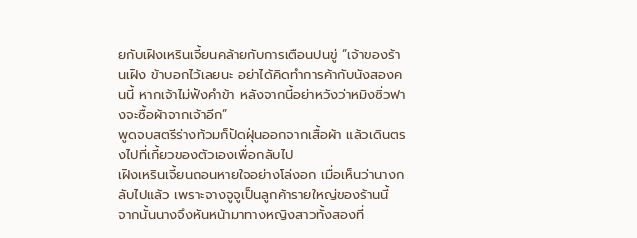ยกับเฝิงเหรินเจี้ยนคล้ายกับการเตือนปนขู่ “เจ้าของร้านเฝิง ข้าบอกไว้เลยนะ อย่าได้คิดทำการค้ากับนังสองคนนี้ หากเจ้าไม่ฟังคำข้า หลังจากนี้อย่าหวังว่าหมิงซิ่วฟางจะซื้อผ้าจากเจ้าอีก”
พูดจบสตรีร่างท้วมก็ปัดฝุ่นออกจากเสื้อผ้า แล้วเดินตรงไปที่เกี้ยวของตัวเองเพื่อกลับไป
เฝิงเหรินเจี้ยนถอนหายใจอย่างโล่งอก เมื่อเห็นว่านางกลับไปแล้ว เพราะจางจูจูเป็นลูกค้ารายใหญ่ของร้านนี้
จากนั้นนางจึงหันหน้ามาทางหญิงสาวทั้งสองที่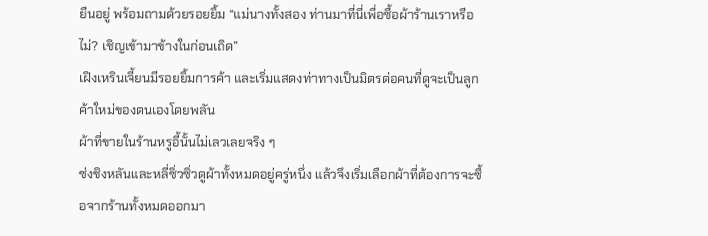ยืนอยู่ พร้อมถามด้วยรอยยิ้ม “แม่นางทั้งสอง ท่านมาที่นี่เพื่อซื้อผ้าร้านเราหรือไม่? เชิญเข้ามาข้างในก่อนเถิด”
เฝิงเหรินเจี้ยนมีรอยยิ้มการค้า และเริ่มแสดงท่าทางเป็นมิตรต่อคนที่ดูจะเป็นลูกค้าใหม่ของตนเองโดยพลัน
ผ้าที่ขายในร้านหรูอี้นั้นไม่เลวเลยจริง ๆ
ซ่งชิงหลันและหลี่ซิ่วซิ่วดูผ้าทั้งหมดอยู่ครู่หนึ่ง แล้วจึงเริ่มเลือกผ้าที่ต้องการจะซื้อจากร้านทั้งหมดออกมา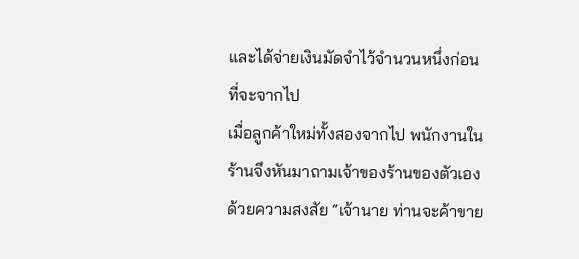และได้จ่ายเงินมัดจำไว้จำนวนหนึ่งก่อนที่จะจากไป
เมื่อลูกค้าใหม่ทั้งสองจากไป พนักงานในร้านจึงหันมาถามเจ้าของร้านของตัวเองด้วยความสงสัย “เจ้านาย ท่านจะค้าขาย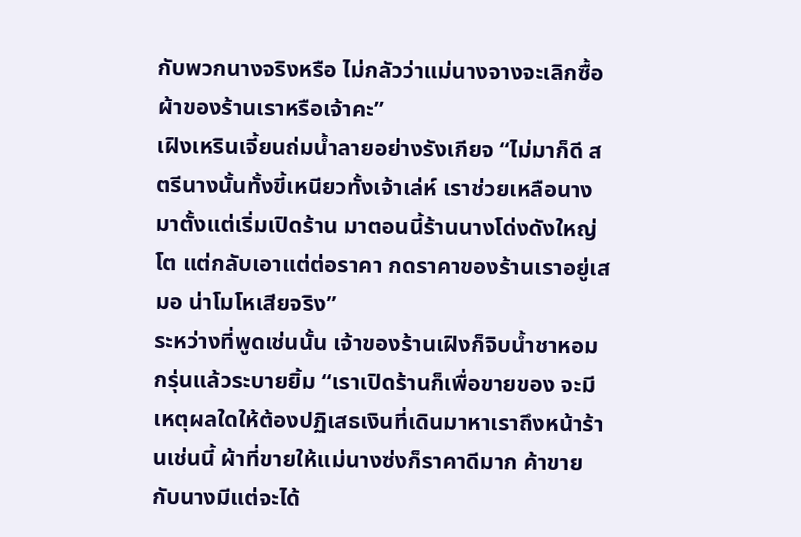กับพวกนางจริงหรือ ไม่กลัวว่าแม่นางจางจะเลิกซื้อผ้าของร้านเราหรือเจ้าคะ”
เฝิงเหรินเจี้ยนถ่มน้ำลายอย่างรังเกียจ “ไม่มาก็ดี สตรีนางนั้นทั้งขี้เหนียวทั้งเจ้าเล่ห์ เราช่วยเหลือนางมาตั้งแต่เริ่มเปิดร้าน มาตอนนี้ร้านนางโด่งดังใหญ่โต แต่กลับเอาแต่ต่อราคา กดราคาของร้านเราอยู่เสมอ น่าโมโหเสียจริง”
ระหว่างที่พูดเช่นนั้น เจ้าของร้านเฝิงก็จิบน้ำชาหอมกรุ่นแล้วระบายยิ้ม “เราเปิดร้านก็เพื่อขายของ จะมีเหตุผลใดให้ต้องปฏิเสธเงินที่เดินมาหาเราถึงหน้าร้านเช่นนี้ ผ้าที่ขายให้แม่นางซ่งก็ราคาดีมาก ค้าขายกับนางมีแต่จะได้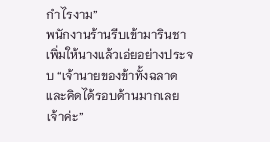กำไรงาม”
พนักงานร้านรีบเข้ามารินชาเพิ่มให้นางแล้วเอ่ยอย่างประจบ “เจ้านายของข้าทั้งฉลาดและคิดได้รอบด้านมากเลยเจ้าค่ะ”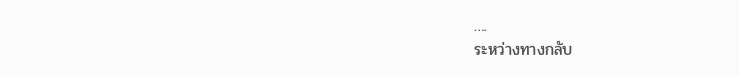….
ระหว่างทางกลับ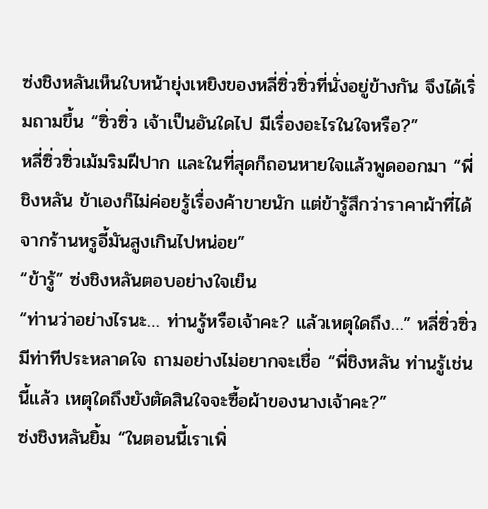ซ่งชิงหลันเห็นใบหน้ายุ่งเหยิงของหลี่ซิ่วซิ่วที่นั่งอยู่ข้างกัน จึงได้เริ่มถามขึ้น “ซิ่วซิ่ว เจ้าเป็นอันใดไป มีเรื่องอะไรในใจหรือ?”
หลี่ซิ่วซิ่วเม้มริมฝีปาก และในที่สุดก็ถอนหายใจแล้วพูดออกมา “พี่ชิงหลัน ข้าเองก็ไม่ค่อยรู้เรื่องค้าขายนัก แต่ข้ารู้สึกว่าราคาผ้าที่ได้จากร้านหรูอี้มันสูงเกินไปหน่อย”
“ข้ารู้” ซ่งชิงหลันตอบอย่างใจเย็น
“ท่านว่าอย่างไรนะ… ท่านรู้หรือเจ้าคะ? แล้วเหตุใดถึง…” หลี่ซิ่วซิ่วมีท่าทีประหลาดใจ ถามอย่างไม่อยากจะเชื่อ “พี่ชิงหลัน ท่านรู้เช่นนี้แล้ว เหตุใดถึงยังตัดสินใจจะซื้อผ้าของนางเจ้าคะ?”
ซ่งชิงหลันยิ้ม “ในตอนนี้เราเพิ่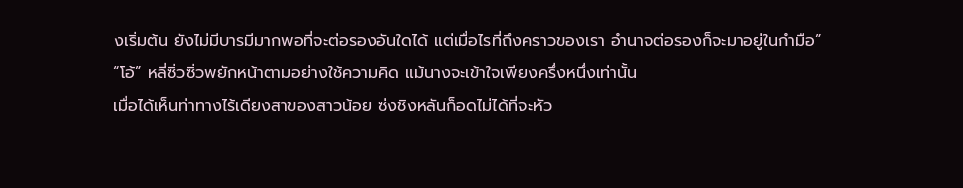งเริ่มต้น ยังไม่มีบารมีมากพอที่จะต่อรองอันใดได้ แต่เมื่อไรที่ถึงคราวของเรา อำนาจต่อรองก็จะมาอยู่ในกำมือ”
“โอ้” หลี่ซิ่วซิ่วพยักหน้าตามอย่างใช้ความคิด แม้นางจะเข้าใจเพียงครึ่งหนึ่งเท่านั้น
เมื่อได้เห็นท่าทางไร้เดียงสาของสาวน้อย ซ่งชิงหลันก็อดไม่ได้ที่จะหัว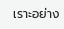เราะอย่าง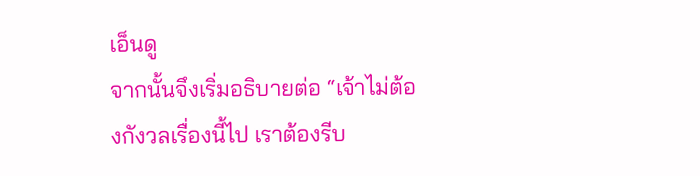เอ็นดู
จากนั้นจึงเริ่มอธิบายต่อ “เจ้าไม่ต้องกังวลเรื่องนี้ไป เราต้องรีบ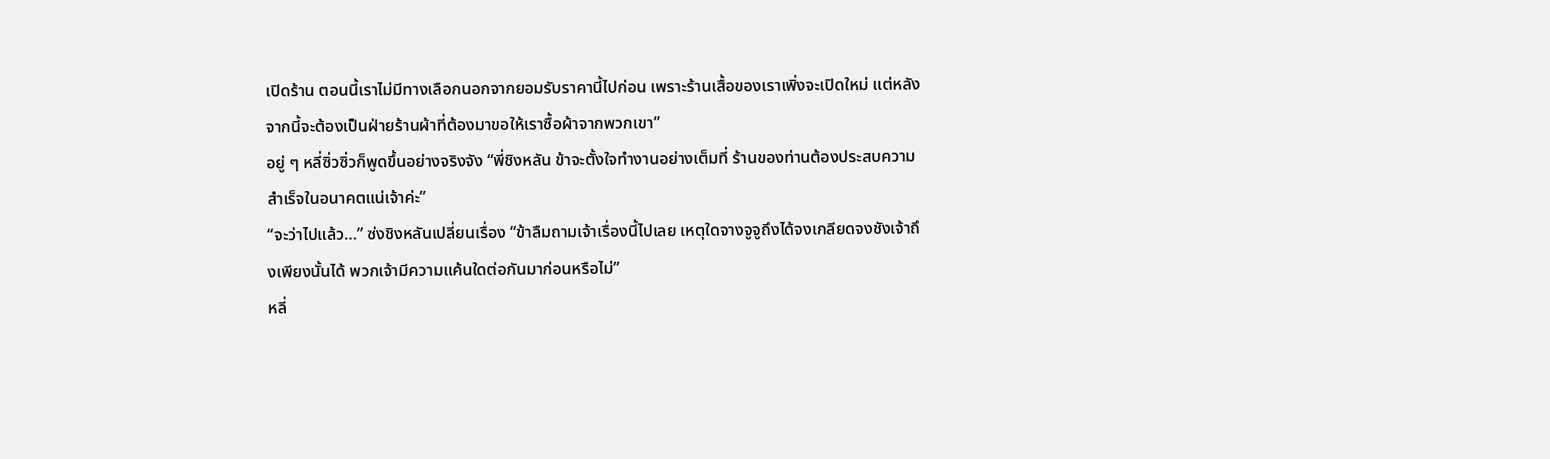เปิดร้าน ตอนนี้เราไม่มีทางเลือกนอกจากยอมรับราคานี้ไปก่อน เพราะร้านเสื้อของเราเพิ่งจะเปิดใหม่ แต่หลังจากนี้จะต้องเป็นฝ่ายร้านผ้าที่ต้องมาขอให้เราซื้อผ้าจากพวกเขา”
อยู่ ๆ หลี่ซิ่วซิ่วก็พูดขึ้นอย่างจริงจัง “พี่ชิงหลัน ข้าจะตั้งใจทำงานอย่างเต็มที่ ร้านของท่านต้องประสบความสำเร็จในอนาคตแน่เจ้าค่ะ”
“จะว่าไปแล้ว…” ซ่งชิงหลันเปลี่ยนเรื่อง “ข้าลืมถามเจ้าเรื่องนี้ไปเลย เหตุใดจางจูจูถึงได้จงเกลียดจงชังเจ้าถึงเพียงนั้นได้ พวกเจ้ามีความแค้นใดต่อกันมาก่อนหรือไม่”
หลี่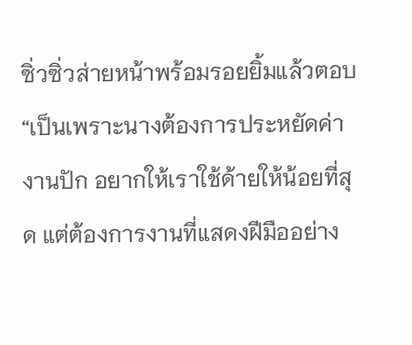ซิ่วซิ่วส่ายหน้าพร้อมรอยยิ้มแล้วตอบ “เป็นเพราะนางต้องการประหยัดค่างานปัก อยากให้เราใช้ด้ายให้น้อยที่สุด แต่ต้องการงานที่แสดงฝีมืออย่าง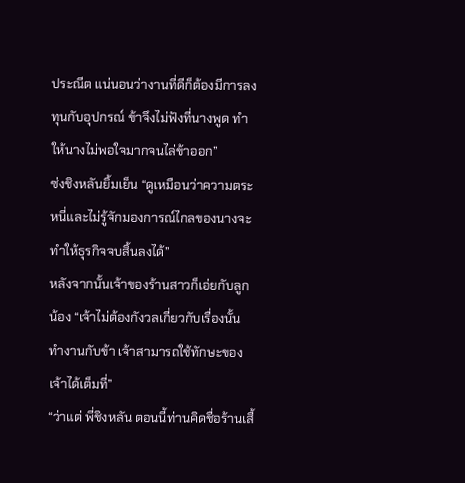ประณีต แน่นอนว่างานที่ดีก็ต้องมีการลงทุนกับอุปกรณ์ ข้าจึงไม่ฟังที่นางพูด ทำให้นางไม่พอใจมากจนไล่ข้าออก”
ซ่งชิงหลันยิ้มเย็น “ดูเหมือนว่าความตระหนี่และไม่รู้จักมองการณ์ไกลของนางจะทำให้ธุรกิจจบสิ้นลงได้”
หลังจากนั้นเจ้าของร้านสาวก็เอ่ยกับลูกน้อง “เจ้าไม่ต้องกังวลเกี่ยวกับเรื่องนั้น ทำงานกับข้า เจ้าสามารถใช้ทักษะของเจ้าได้เต็มที่”
“ว่าแต่ พี่ชิงหลัน ตอนนี้ท่านคิดชื่อร้านเสื้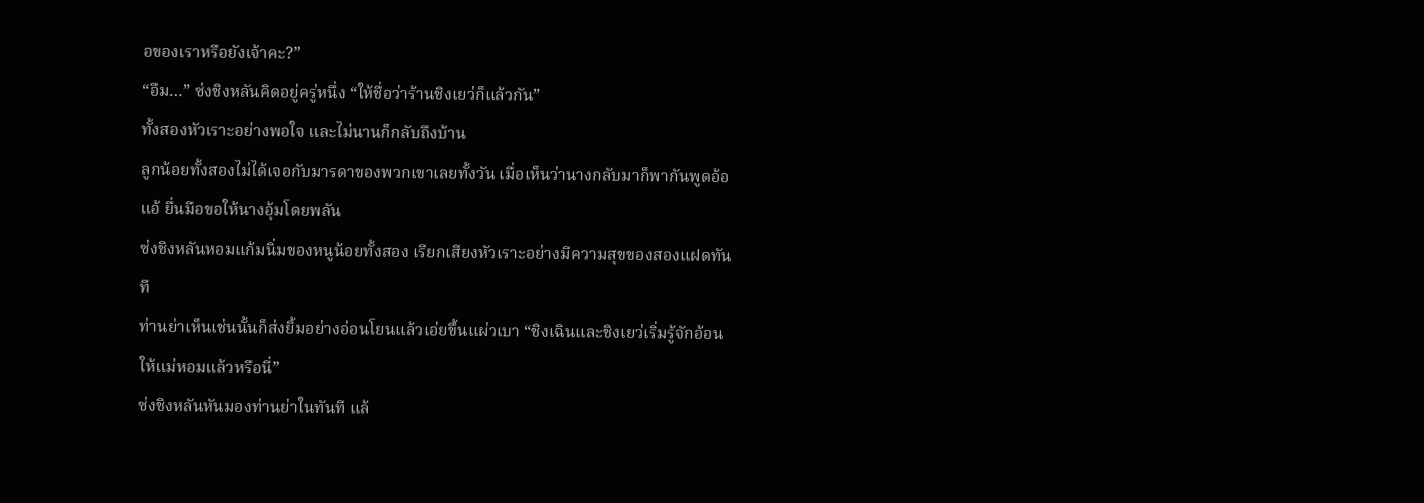อของเราหรือยังเจ้าคะ?”
“อืม…” ซ่งชิงหลันคิดอยู่ครู่หนึ่ง “ให้ชื่อว่าร้านชิงเยว่ก็แล้วกัน”
ทั้งสองหัวเราะอย่างพอใจ และไม่นานก็กลับถึงบ้าน
ลูกน้อยทั้งสองไม่ได้เจอกับมารดาของพวกเขาเลยทั้งวัน เมื่อเห็นว่านางกลับมาก็พากันพูดอ้อแอ้ ยื่นมือขอให้นางอุ้มโดยพลัน
ซ่งชิงหลันหอมแก้มนิ่มของหนูน้อยทั้งสอง เรียกเสียงหัวเราะอย่างมีความสุขของสองแฝดทันที
ท่านย่าเห็นเช่นนั้นก็ส่งยิ้มอย่างอ่อนโยนแล้วเอ่ยขึ้นแผ่วเบา “ชิงเฉินและชิงเยว่เริ่มรู้จักอ้อนให้แม่หอมแล้วหรือนี่”
ซ่งชิงหลันหันมองท่านย่าในทันที แล้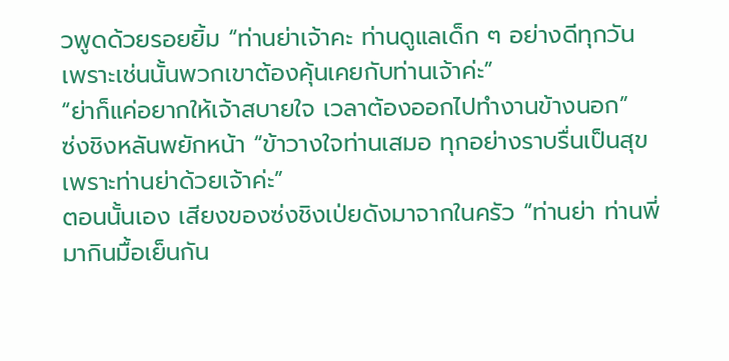วพูดด้วยรอยยิ้ม “ท่านย่าเจ้าคะ ท่านดูแลเด็ก ๆ อย่างดีทุกวัน เพราะเช่นนั้นพวกเขาต้องคุ้นเคยกับท่านเจ้าค่ะ”
“ย่าก็แค่อยากให้เจ้าสบายใจ เวลาต้องออกไปทำงานข้างนอก”
ซ่งชิงหลันพยักหน้า “ข้าวางใจท่านเสมอ ทุกอย่างราบรื่นเป็นสุขเพราะท่านย่าด้วยเจ้าค่ะ”
ตอนนั้นเอง เสียงของซ่งชิงเป่ยดังมาจากในครัว “ท่านย่า ท่านพี่ มากินมื้อเย็นกัน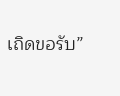เถิดขอรับ”